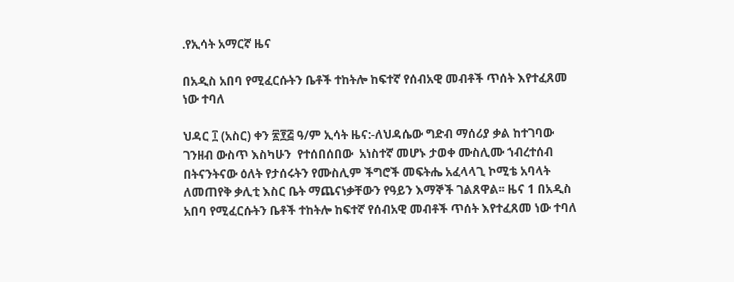.የኢሳት አማርኛ ዜና

በአዲስ አበባ የሚፈርሱትን ቤቶች ተከትሎ ከፍተኛ የሰብአዊ መብቶች ጥሰት እየተፈጸመ ነው ተባለ

ህዳር ፲ (አስር) ቀን ፳፻፭ ዓ/ም ኢሳት ዜና:-ለህዳሴው ግድብ ማሰሪያ ቃል ከተገባው ገንዘብ ውስጥ እስካሁን  የተሰበሰበው  አነስተኛ መሆኑ ታወቀ ሙስሊሙ ኀብረተሰብ በትናንትናው ዕለት የታሰሩትን የሙስሊም ችግሮች መፍትሔ አፈላላጊ ኮሚቴ አባላት ለመጠየቅ ቃሊቲ እስር ቤት ማጨናነቃቸውን የዓይን እማኞች ገልጸዋል፡፡ ዜና 1 በአዲስ አበባ የሚፈርሱትን ቤቶች ተከትሎ ከፍተኛ የሰብአዊ መብቶች ጥሰት እየተፈጸመ ነው ተባለ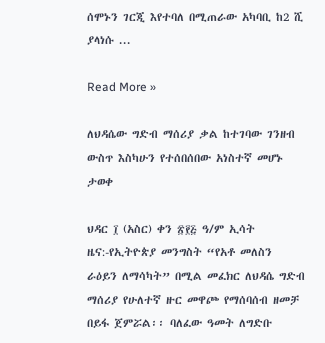ሰሞኑን ገርጂ እየተባለ በሚጠራው አካባቢ ከ2 ሺ ያላነሱ ...

Read More »

ለህዳሴው ግድብ ማሰሪያ ቃል ከተገባው ገንዘብ ውስጥ እስካሁን የተሰበሰበው አነስተኛ መሆኑ ታወቀ

ህዳር ፲ (አስር) ቀን ፳፻፭ ዓ/ም ኢሳት ዜና:-የኢትዮጵያ መንግስት “የአቶ መለስን ራዕይን ለማሳካት” በሚል መፈክር ለህዳሴ ግድብ ማሰሪያ የሁለተኛ ዙር መዋጮ የማሰባሰብ ዘመቻ በይፋ ጀምሯል፡፡ ባለፈው ዓመት ለግድቡ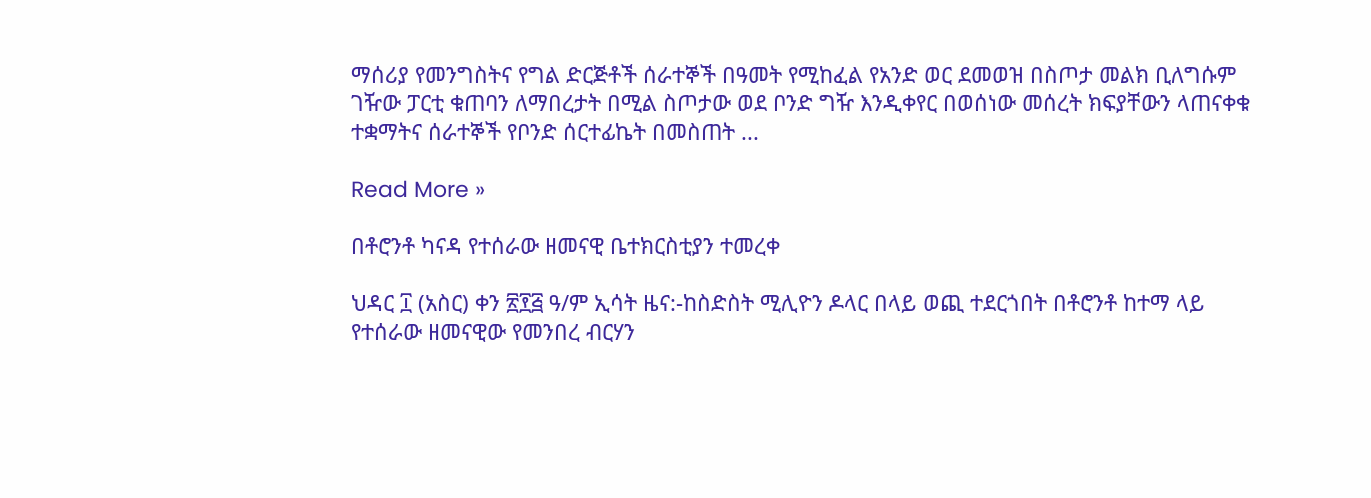ማሰሪያ የመንግስትና የግል ድርጅቶች ሰራተኞች በዓመት የሚከፈል የአንድ ወር ደመወዝ በስጦታ መልክ ቢለግሱም ገዥው ፓርቲ ቁጠባን ለማበረታት በሚል ስጦታው ወደ ቦንድ ግዥ እንዲቀየር በወሰነው መሰረት ክፍያቸውን ላጠናቀቁ ተቋማትና ሰራተኞች የቦንድ ሰርተፊኬት በመስጠት ...

Read More »

በቶሮንቶ ካናዳ የተሰራው ዘመናዊ ቤተክርስቲያን ተመረቀ

ህዳር ፲ (አስር) ቀን ፳፻፭ ዓ/ም ኢሳት ዜና:-ከስድስት ሚሊዮን ዶላር በላይ ወጪ ተደርጎበት በቶሮንቶ ከተማ ላይ የተሰራው ዘመናዊው የመንበረ ብርሃን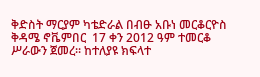ቅድስት ማርያም ካቴድራል በብፁ አቡነ መርቆርዮስ  ቅዳሜ ኖቬምበር  17 ቀን 2012 ዓም ተመርቆ ሥራውን ጀመረ። ከተለያዩ ክፍላተ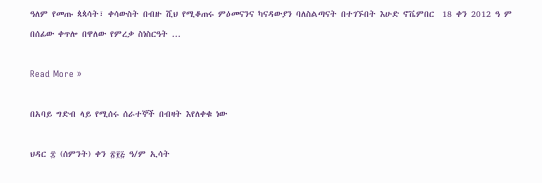ዓለም የመጡ ጳጳሳት፣ ቀሳውስት በብዙ ሺህ የሚቆጠሩ ምዕመናንና ካናዳውያን ባለስልጣናት በተገኙበት እሁድ ኖቬምበር  18 ቀን 2012 ዓ ም በሰፊው ቀጥሎ በዋለው የምረቃ ስነስርዓት ...

Read More »

በአባይ ግድብ ላይ የሚሰሩ ሰራተኞች በብዛት እየለቀቁ ነው

ህዳር ፰ (ሰምንት) ቀን ፳፻፭ ዓ/ም ኢሳት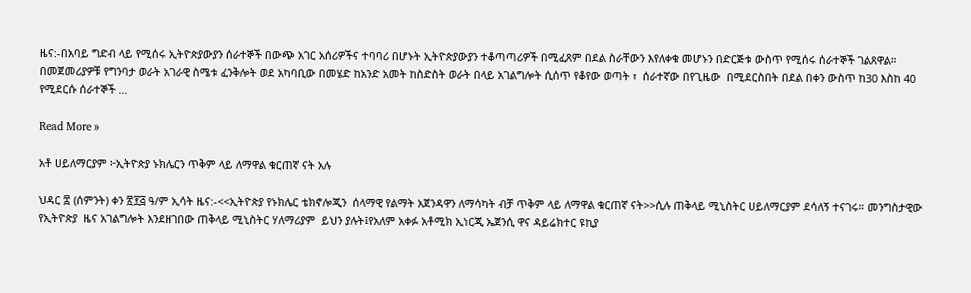ዜና:-በአባይ ግድብ ላይ የሚሰሩ ኢትዮጵያውያን ሰራተኞች በውጭ አገር አሰሪዎችና ተባባሪ በሆኑት ኢትዮጵያውያን ተቆጣጣሪዎች በሚፈጸም በደል ስራቸውን እየለቀቁ መሆኑን በድርጅቱ ውስጥ የሚሰሩ ሰራተኞች ገልጸዋል። በመጀመሪያዎቹ የግንባታ ወራት አገራዊ ስሜቱ ፈንቅሎት ወደ አካባቢው በመሄድ ከአንድ አመት ከስድስት ወራት በላይ አገልግሎት ሲሰጥ የቆየው ወጣት ፣  ሰራተኛው በየጊዜው  በሚደርስበት በደል በቀን ውስጥ ከ30 እስከ 40 የሚደርሱ ሰራተኞች ...

Read More »

አቶ ሀይለማርያም ፦ኢትዮጵያ ኑክሌርን ጥቅም ላይ ለማዋል ቁርጠኛ ናት አሉ

ህዳር ፰ (ሰምንት) ቀን ፳፻፭ ዓ/ም ኢሳት ዜና:-<<ኢትዮጵያ የኑክሌር ቴክኖሎጂን  ሰላማዊ የልማት አጀንዳዋን ለማሳካት ብቻ ጥቅም ላይ ለማዋል ቁርጠኛ ናት>>ሲሉ ጠቅላይ ሚኒስትር ሀይለማርያም ደሳለኝ ተናገሩ። መንግስታዊው  የኢትዮጵያ  ዜና አገልግሎት እንደዘገበው ጠቅላይ ሚኒስትር ሃለማሪያም  ይህን ያሉት፤የአለም አቀፉ አቶሚክ ኢነርጂ ኤጀንሲ ዋና ዳይሬክተር ዩኪያ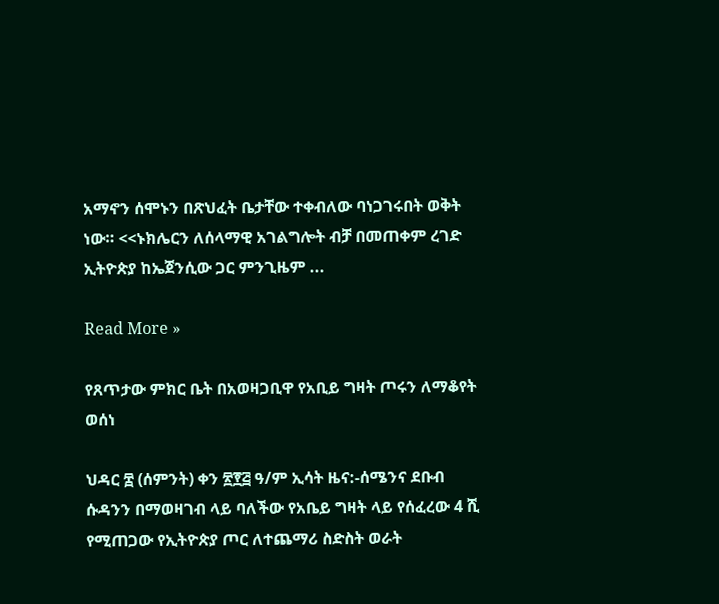አማኖን ሰሞኑን በጽህፈት ቤታቸው ተቀብለው ባነጋገሩበት ወቅት ነው። <<ኑክሌርን ለሰላማዊ አገልግሎት ብቻ በመጠቀም ረገድ ኢትዮጵያ ከኤጀንሲው ጋር ምንጊዜም ...

Read More »

የጸጥታው ምክር ቤት በአወዛጋቢዋ የአቢይ ግዛት ጦሩን ለማቆየት ወሰነ

ህዳር ፰ (ሰምንት) ቀን ፳፻፭ ዓ/ም ኢሳት ዜና:-ሰሜንና ደቡብ ሱዳንን በማወዛገብ ላይ ባለችው የአቤይ ግዛት ላይ የሰፈረው 4 ሺ የሚጠጋው የኢትዮጵያ ጦር ለተጨማሪ ስድስት ወራት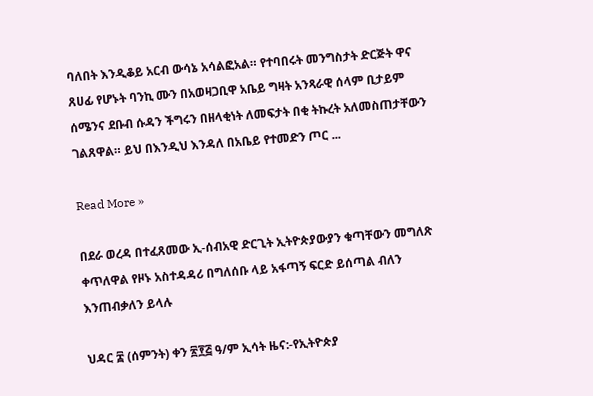ባለበት እንዲቆይ አርብ ውሳኔ አሳልፎአል። የተባበሩት መንግስታት ድርጅት ዋና ጸሀፊ የሆኑት ባንኪ ሙን በአወዛጋቢዋ አቤይ ግዛት አንጻራዊ ሰላም ቢታይም ሰሜንና ደቡብ ሱዳን ችግሩን በዘላቂነት ለመፍታት በቂ ትኩረት አለመስጠታቸውን ገልጸዋል። ይህ በእንዲህ እንዳለ በአቤይ የተመድን ጦር ...

Read More »

በደራ ወረዳ በተፈጸመው ኢ-ሰብአዊ ድርጊት ኢትዮጵያውያን ቁጣቸውን መግለጽ ቀጥለዋል የዞኑ አስተዳዳሪ በግለሰቡ ላይ አፋጣኝ ፍርድ ይሰጣል ብለን እንጠብቃለን ይላሉ

ህዳር ፰ (ሰምንት) ቀን ፳፻፭ ዓ/ም ኢሳት ዜና:-የኢትዮጵያ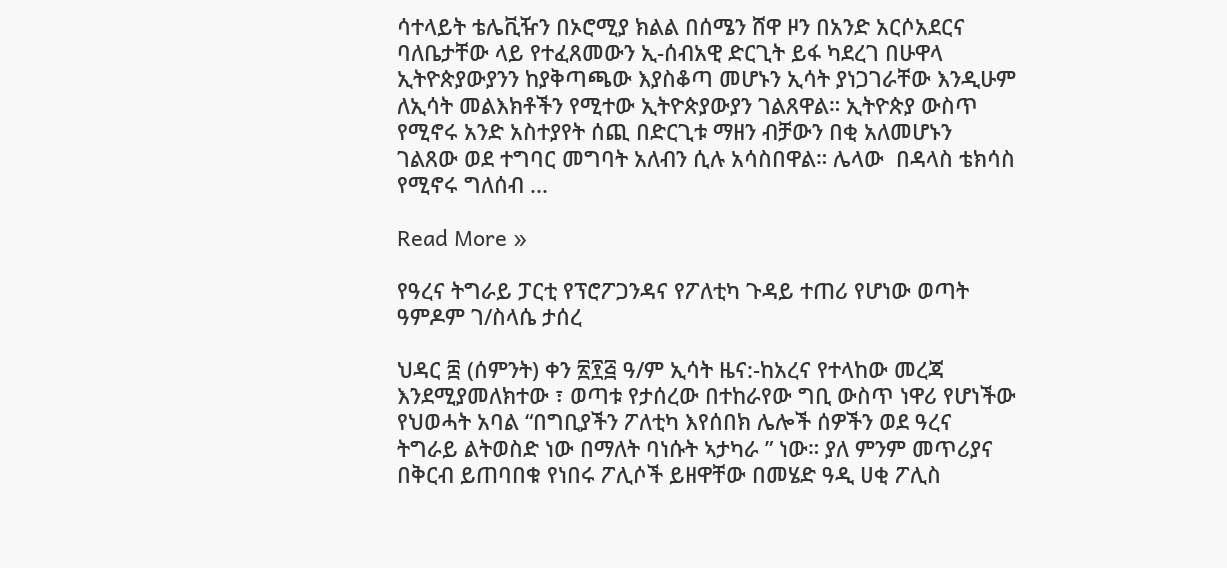ሳተላይት ቴሌቪዥን በኦሮሚያ ክልል በሰሜን ሸዋ ዞን በአንድ አርሶአደርና ባለቤታቸው ላይ የተፈጸመውን ኢ-ሰብአዊ ድርጊት ይፋ ካደረገ በሁዋላ ኢትዮጵያውያንን ከያቅጣጫው እያስቆጣ መሆኑን ኢሳት ያነጋገራቸው እንዲሁም ለኢሳት መልእክቶችን የሚተው ኢትዮጵያውያን ገልጸዋል። ኢትዮጵያ ውስጥ የሚኖሩ አንድ አስተያየት ሰጪ በድርጊቱ ማዘን ብቻውን በቂ አለመሆኑን ገልጸው ወደ ተግባር መግባት አለብን ሲሉ አሳስበዋል። ሌላው  በዳላስ ቴክሳስ የሚኖሩ ግለሰብ ...

Read More »

የዓረና ትግራይ ፓርቲ የፕሮፖጋንዳና የፖለቲካ ጉዳይ ተጠሪ የሆነው ወጣት ዓምዶም ገ/ስላሴ ታሰረ

ህዳር ፰ (ሰምንት) ቀን ፳፻፭ ዓ/ም ኢሳት ዜና:-ከአረና የተላከው መረጃ እንደሚያመለክተው ፣ ወጣቱ የታሰረው በተከራየው ግቢ ውስጥ ነዋሪ የሆነችው የህወሓት አባል “በግቢያችን ፖለቲካ እየሰበክ ሌሎች ሰዎችን ወደ ዓረና ትግራይ ልትወስድ ነው በማለት ባነሱት ኣታካራ ” ነው። ያለ ምንም መጥሪያና በቅርብ ይጠባበቁ የነበሩ ፖሊሶች ይዘዋቸው በመሄድ ዓዲ ሀቂ ፖሊስ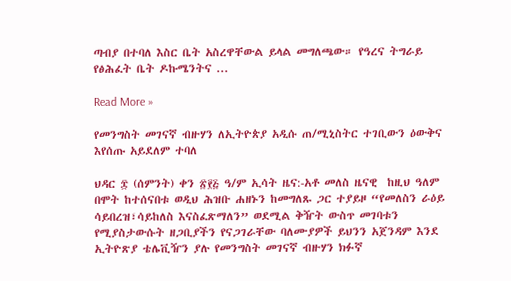ጣብያ በተባለ እስር ቤት አስረዋቸውል ይላል መግለጫው። የዓረና ትግራይ  የፅሕፈት ቤት ዶኩሜንትና ...

Read More »

የመንግስት መገናኛ ብዙሃን ለኢትዮጵያ አዲሱ ጠ/ሚኒስትር ተገቢውን ዕውቅና እየሰጡ አይደለም ተባለ

ህዳር ፰ (ሰምንት) ቀን ፳፻፭ ዓ/ም ኢሳት ዜና:-አቶ መለስ ዜናዊ  ከዚህ ዓለም በሞት ከተሰናበቱ ወዲህ ሕዝቡ ሐዘኑን ከመግለጹ ጋር ተያይዞ “የመለስን ራዕይ ሳይበረዝ፣ሳይከለስ እናስፈጽማለን” ወደሚል ቅዥት ውስጥ መገባቱን የሚያስታውሱት ዘጋቢያችን የናጋገራቸው ባለሙያዎች ይህንን አጀንዳም እንደ ኢትዮጽያ ቴሌቪዥን ያሉ የመንግስት መገናኛ ብዙሃን ክፉኛ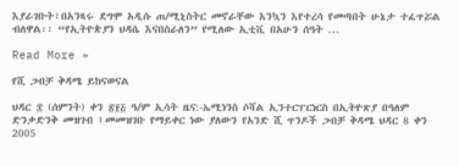እያራገቡት፣በአንጻሩ ደግሞ አዲሱ ጠ/ሚኒስትር መኖራቸው እንኳን እየተረሳ የመጣበት ሁኔታ ተፈጥሯል ብለዋል፡፡ “የኢትዮጵያን ህዳሴ እናበስራለን” የሚለው ኢቲቪ በአሁን ሰዓት ...

Read More »

የሺ ጋብቻ ቅዳሜ ይከናወናል

ህዳር ፰ (ሰምንት) ቀን ፳፻፭ ዓ/ም ኢሳት ዜና:-ኤሚነንስ ሶሻል ኢንተርፐርነርስ በኢትዮጽያ በዓለም ድንቃድንቅ መዝገብ ፤መመዝገቡ የማይቀር ነው ያለውን የአንድ ሺ ጥንዶች ጋብቻ ቅዳሜ ህዳር 8 ቀን 2005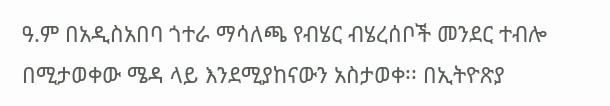ዓ.ም በአዲስአበባ ጎተራ ማሳለጫ የብሄር ብሄረሰቦች መንደር ተብሎ በሚታወቀው ሜዳ ላይ እንደሚያከናውን አስታወቀ፡፡ በኢትዮጽያ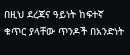በዚህ ደረጃና ዓይነት ከፍተኛ ቁጥር ያላቸው ጥንዶች በአንድነት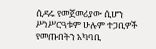ሲዳሩ የመጀመሪያው ሲሆን ሥነሥርዓቱም ሁሉም ተጋቢዎች የመጡበትን አካባቢ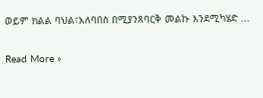ወይም ክልል ባህል፣አለባበስ በሚያንጸባርቅ መልኩ እንደሚካሄድ ...

Read More »